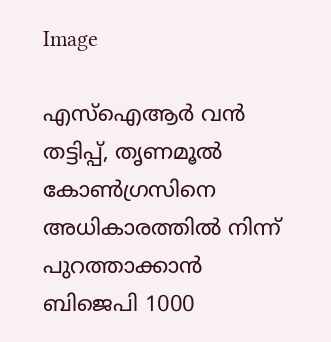Image

എസ്‌ഐആർ വൻ തട്ടിപ്പ്, തൃണമൂൽ കോൺഗ്രസിനെ അധികാരത്തിൽ നിന്ന് പുറത്താക്കാൻ ബിജെപി 1000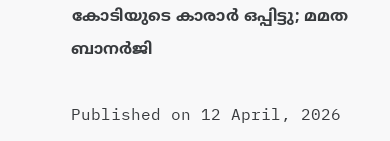കോടിയുടെ കാരാർ ഒപ്പിട്ടു; മമത ബാനർജി

Published on 12 April, 2026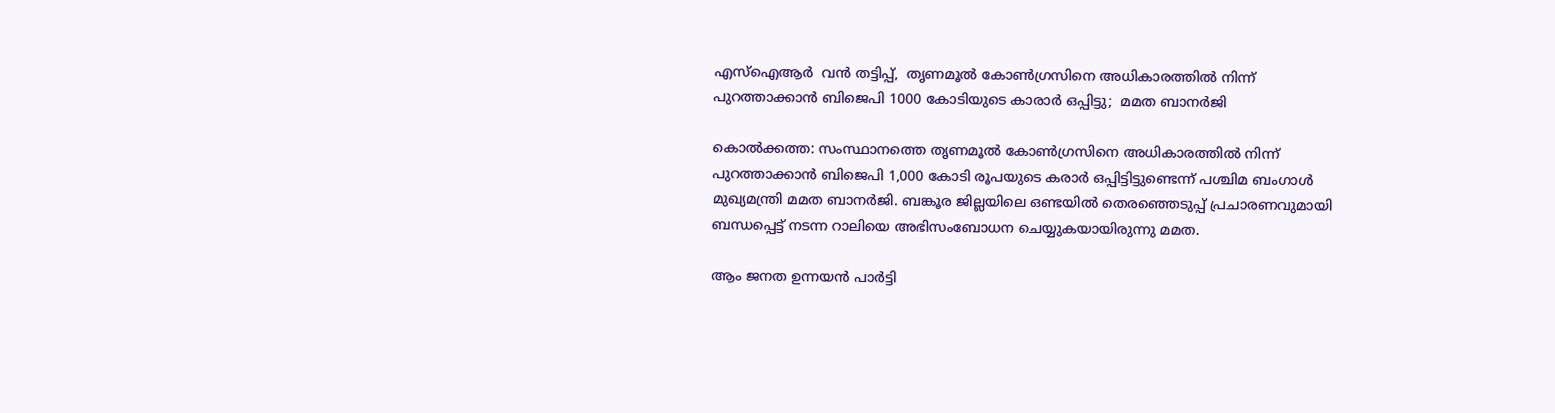എസ്‌ഐആർ  വൻ തട്ടിപ്പ്,  തൃണമൂൽ കോൺഗ്രസിനെ അധികാരത്തിൽ നിന്ന് പുറത്താക്കാൻ ബിജെപി 1000 കോടിയുടെ കാരാർ ഒപ്പിട്ടു;  മമത ബാനർജി

കൊൽക്കത്ത: സംസ്ഥാനത്തെ തൃണമൂൽ കോൺഗ്രസിനെ അധികാരത്തിൽ നിന്ന് പുറത്താക്കാൻ ബിജെപി 1,000 കോടി രൂപയുടെ കരാർ ഒപ്പിട്ടിട്ടുണ്ടെന്ന് പശ്ചിമ ബംഗാൾ മുഖ്യമന്ത്രി മമത ബാനർജി. ബങ്കൂര ജില്ലയിലെ ഒണ്ടയിൽ തെരഞ്ഞെടുപ്പ് പ്രചാരണവുമായി ബന്ധപ്പെട്ട് നടന്ന റാലിയെ അഭിസംബോധന ചെയ്യുകയായിരുന്നു മമത.

ആം ജനത ഉന്നയൻ പാർട്ടി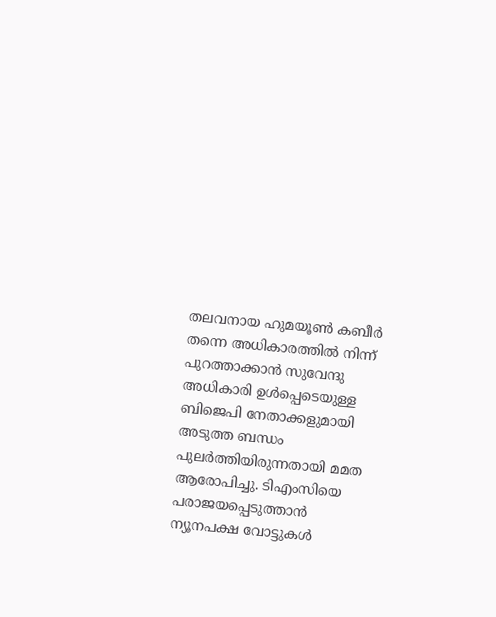തലവനായ ഹുമയൂൺ കബീർ തന്നെ അധികാരത്തിൽ നിന്ന് പുറത്താക്കാൻ സുവേന്ദു അധികാരി ഉൾപ്പെടെയുള്ള ബിജെപി നേതാക്കളുമായി അടുത്ത ബന്ധം പുലർത്തിയിരുന്നതായി മമത ആരോപിച്ചു. ടിഎംസിയെ പരാജയപ്പെടുത്താൻ ന്യൂനപക്ഷ വോട്ടുകൾ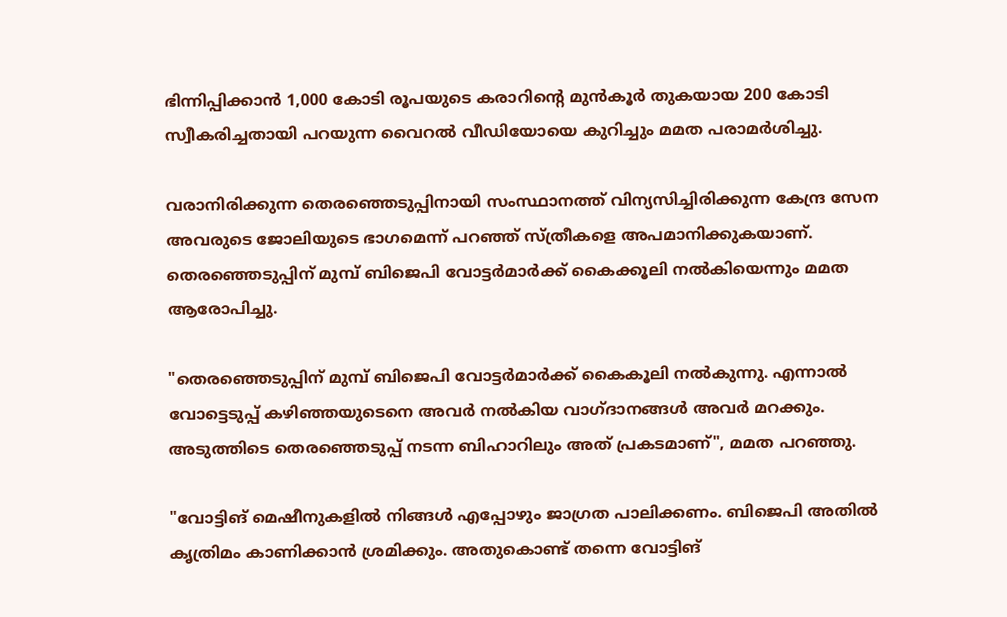ഭിന്നിപ്പിക്കാൻ 1,000 കോടി രൂപയുടെ കരാറിൻ്റെ മുൻകൂർ തുകയായ 200 കോടി സ്വീകരിച്ചതായി പറയുന്ന വൈറൽ വീഡിയോയെ കുറിച്ചും മമത പരാമർശിച്ചു.

വരാനിരിക്കുന്ന തെരഞ്ഞെടുപ്പിനായി സംസ്ഥാനത്ത് വിന്യസിച്ചിരിക്കുന്ന കേന്ദ്ര സേന അവരുടെ ജോലിയുടെ ഭാഗമെന്ന് പറഞ്ഞ് സ്‌ത്രീകളെ അപമാനിക്കുകയാണ്. തെരഞ്ഞെടുപ്പിന് മുമ്പ് ബിജെപി വോട്ടർമാർക്ക് കൈക്കൂലി നൽകിയെന്നും മമത ആരോപിച്ചു.

"തെരഞ്ഞെടുപ്പിന് മുമ്പ് ബിജെപി വോട്ടർമാർക്ക് കൈകൂലി നൽകുന്നു. എന്നാൽ വോട്ടെടുപ്പ് കഴിഞ്ഞയുടെനെ അവർ നൽകിയ വാഗ്‌ദാനങ്ങൾ അവർ മറക്കും. അടുത്തിടെ തെരഞ്ഞെടുപ്പ് നടന്ന ബിഹാറിലും അത് പ്രകടമാണ്", മമത പറഞ്ഞു.

"വോട്ടിങ് മെഷീനുകളിൽ നിങ്ങൾ എപ്പോഴും ജാഗ്രത പാലിക്കണം. ബിജെപി അതിൽ കൃത്രിമം കാണിക്കാൻ ശ്രമിക്കും. അതുകൊണ്ട് തന്നെ വോട്ടിങ്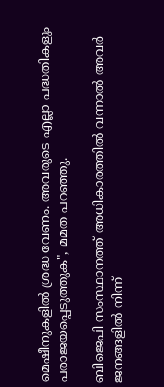മെഷീനുകളിൽ ശ്രദ്ധ വേണം. അവരുടെ എല്ലാ പദ്ധതികളും പരാജയപ്പെടുത്തുക", മമത പറഞ്ഞു.

ബിജെപി സംസ്ഥാനത്ത് അധികാരത്തിൽ വന്നാൽ അവർ ജനങ്ങളിൽ നിന്ന്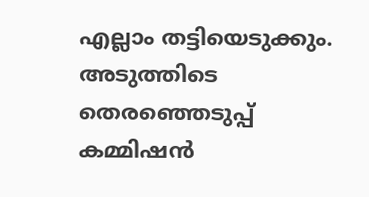എല്ലാം തട്ടിയെടുക്കും. അടുത്തിടെ തെരഞ്ഞെടുപ്പ് കമ്മിഷൻ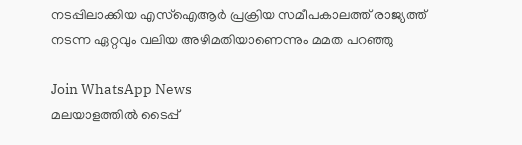നടപ്പിലാക്കിയ എസ്‌ഐആർ പ്രക്രിയ സമീപകാലത്ത് രാജ്യത്ത് നടന്ന ഏറ്റവും വലിയ അഴിമതിയാണെന്നും മമത പറഞ്ഞു

Join WhatsApp News
മലയാളത്തില്‍ ടൈപ്പ്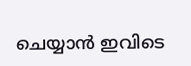ചെയ്യാന്‍ ഇവിടെ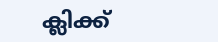ക്ലിക്ക്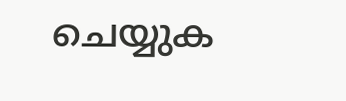ചെയ്യുക